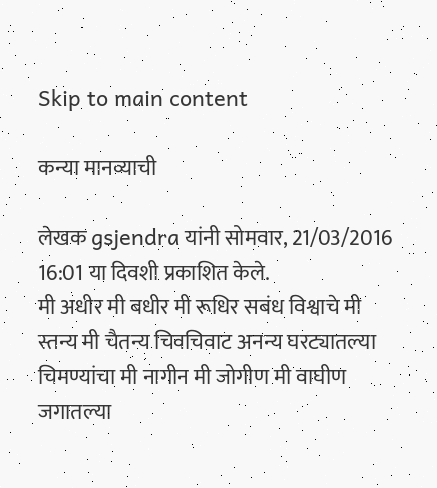Skip to main content

कन्या मानव्याची

लेखक gsjendra यांनी सोमवार, 21/03/2016 16:01 या दिवशी प्रकाशित केले.
मी अधीर मी बधीर मी रूधिर सबंध विश्वाचे मी स्तन्य मी चैतन्य चिवचिवाट अनन्य घरट्यातल्या चिमण्यांचा मी नागीन मी जोगीण मी वाघीण जगातल्या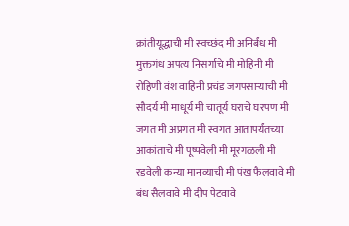क्रांतीयूद्धाची मी स्वच्छंद मी अनिर्बंध मी मुक्तगंध अपत्य निसर्गाचे मी मोहिनी मी रोहिणी वंश वाहिनी प्रचंड जगपसार्‍याची मी सौदर्य मी माधूर्य मी चातूर्य घराचे घरपण मी जगत मी अप्रगत मी स्वगत आतापर्यंतच्या आकांताचे मी पूष्पवेली मी मूरगळली मी रडवेली कन्या मानव्याची मी पंख फैलवावे मी बंध सैलवावे मी दीप पेटवावे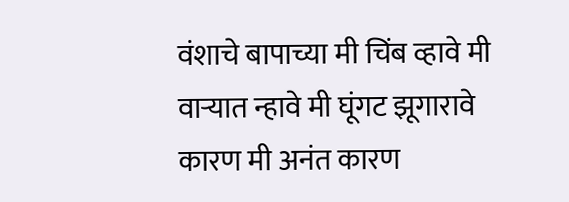वंशाचे बापाच्या मी चिंब व्हावे मी वार्‍यात न्हावे मी घूंगट झूगारावे कारण मी अनंत कारण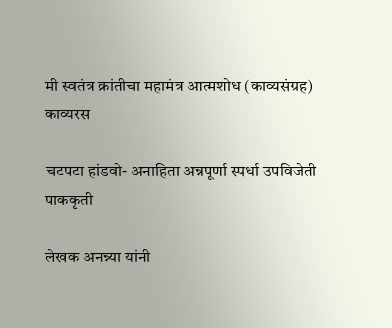मी स्वतंत्र क्रांतीचा महामंत्र आत्मशोध (काव्यसंग्रह)
काव्यरस

चटपटा हांडवो- अनाहिता अन्नपूर्णा स्पर्धा उपविजेती पाककृती

लेखक अनन्न्या यांनी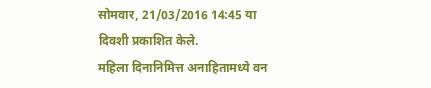सोमवार, 21/03/2016 14:45 या दिवशी प्रकाशित केले.
महिला दिनानिमित्त अनाहितामध्ये वन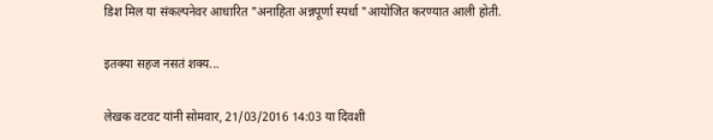डिश मिल या संकल्पनेवर आधारित "अनाहिता अन्नपूर्णा स्पर्धा "आयोजित करण्यात आली होती.

इतक्या सहज नसतं शक्य...

लेखक वटवट यांनी सोमवार, 21/03/2016 14:03 या दिवशी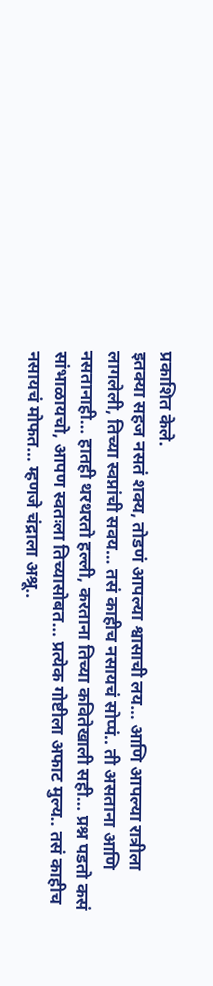प्रकाशित केले.
इतक्या सहज नसतं शक्य, तोडणं आपल्या श्वासाची लय… आणि आपल्या रात्रीला लागलेली, तिच्या स्वप्नांची सवय… तसं काहीच नसायचं सोप्पं.. ती असताना आणि नसतानाही… हातही थरथरतो हल्ली, करताना तिच्या कवितेखाली सही… प्रश्न पडतो कसं सांभाळायचो, आपण स्वतःला तिच्यासोबत… प्रत्येक गोष्टीला अफाट मुल्य.. तसं काहीच नसायचं मोफत… म्हणजे चंद्राला अश्रू..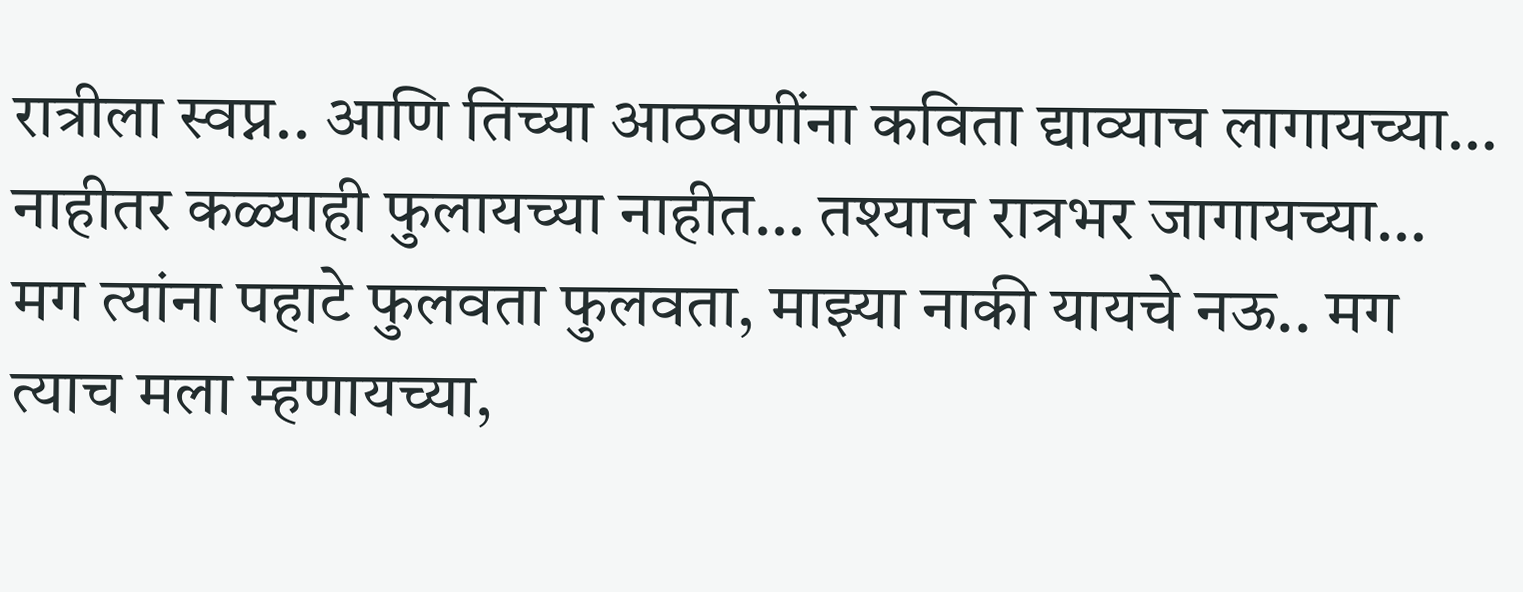रात्रीला स्वप्न.. आणि तिच्या आठवणींना कविता द्याव्याच लागायच्या… नाहीतर कळ्याही फुलायच्या नाहीत… तश्याच रात्रभर जागायच्या… मग त्यांना पहाटे फुलवता फुलवता, माझ्या नाकी यायचे नऊ.. मग त्याच मला म्हणायच्या,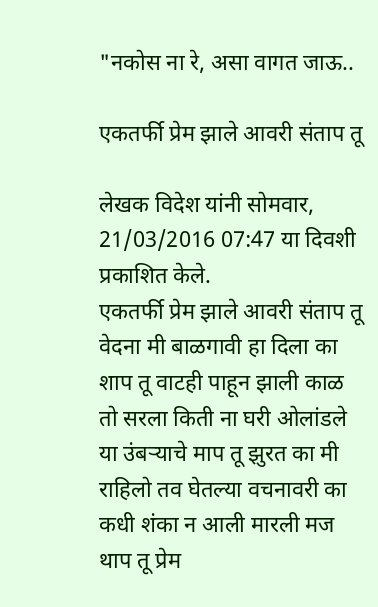"नकोस ना रे, असा वागत जाऊ..

एकतर्फी प्रेम झाले आवरी संताप तू

लेखक विदेश यांनी सोमवार, 21/03/2016 07:47 या दिवशी प्रकाशित केले.
एकतर्फी प्रेम झाले आवरी संताप तू वेदना मी बाळगावी हा दिला का शाप तू वाटही पाहून झाली काळ तो सरला किती ना घरी ओलांडले या उंबऱ्याचे माप तू झुरत का मी राहिलो तव घेतल्या वचनावरी का कधी शंका न आली मारली मज थाप तू प्रेम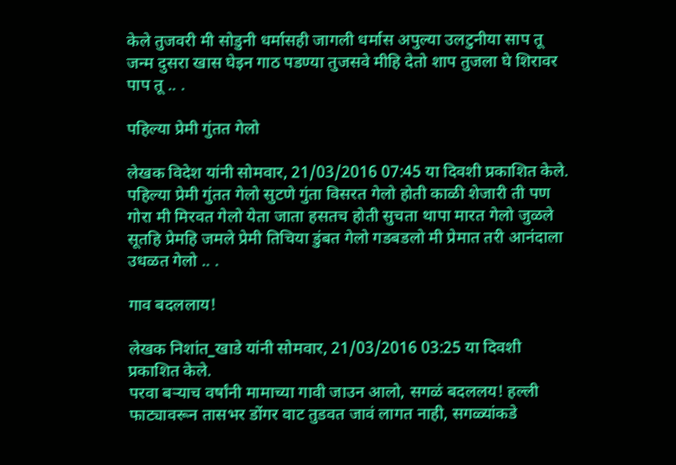केले तुजवरी मी सोडुनी धर्मासही जागली धर्मास अपुल्या उलटुनीया साप तू जन्म दुसरा खास घेइन गाठ पडण्या तुजसवे मीहि देतो शाप तुजला घे शिरावर पाप तू .. .

पहिल्या प्रेमी गुंतत गेलो

लेखक विदेश यांनी सोमवार, 21/03/2016 07:45 या दिवशी प्रकाशित केले.
पहिल्या प्रेमी गुंतत गेलो सुटणे गुंता विसरत गेलो होती काळी शेजारी ती पण गोरा मी मिरवत गेलो येता जाता हसतच होती सुचता थापा मारत गेलो जुळले सूतहि प्रेमहि जमले प्रेमी तिचिया डुंबत गेलो गडबडलो मी प्रेमात तरी आनंदाला उधळत गेलो .. .

गाव बदललाय!

लेखक निशांत_खाडे यांनी सोमवार, 21/03/2016 03:25 या दिवशी प्रकाशित केले.
परवा बऱ्याच वर्षांनी मामाच्या गावी जाउन आलो, सगळं बदललय! हल्ली फाट्यावरून तासभर डोंगर वाट तुडवत जावं लागत नाही, सगळ्यांकडे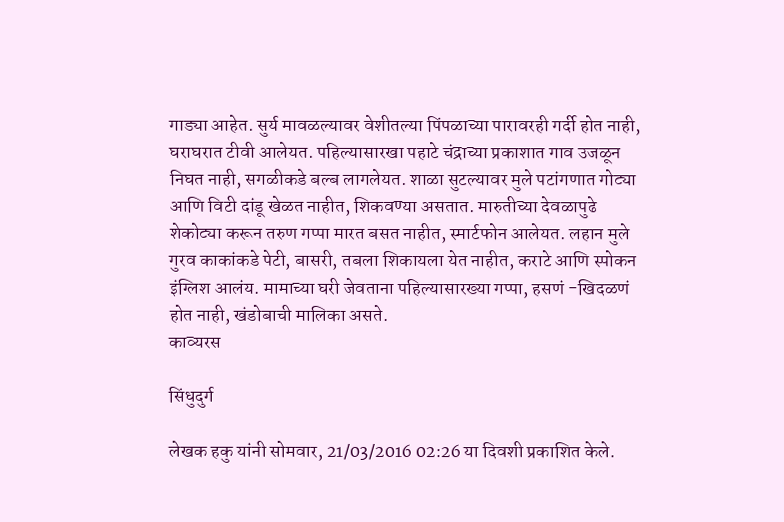गाड्या आहेत. सुर्य मावळल्यावर वेशीतल्या पिंपळाच्या पारावरही गर्दी होत नाही, घराघरात टीवी आलेयत. पहिल्यासारखा पहाटे चंद्राच्या प्रकाशात गाव उजळून निघत नाही, सगळीकडे बल्ब लागलेयत. शाळा सुटल्यावर मुले पटांगणात गोट्या आणि विटी दांडू खेळत नाहीत, शिकवण्या असतात. मारुतीच्या देवळापुढे शेकोट्या करून तरुण गप्पा मारत बसत नाहीत, स्मार्टफोन आलेयत. लहान मुले गुरव काकांकडे पेटी, बासरी, तबला शिकायला येत नाहीत, कराटे आणि स्पोकन इंग्लिश आलंय. मामाच्या घरी जेवताना पहिल्यासारख्या गप्पा, हसणं -खिदळणं होत नाही, खंडोबाची मालिका असते.
काव्यरस

सिंधुदुर्ग

लेखक हकु यांनी सोमवार, 21/03/2016 02:26 या दिवशी प्रकाशित केले.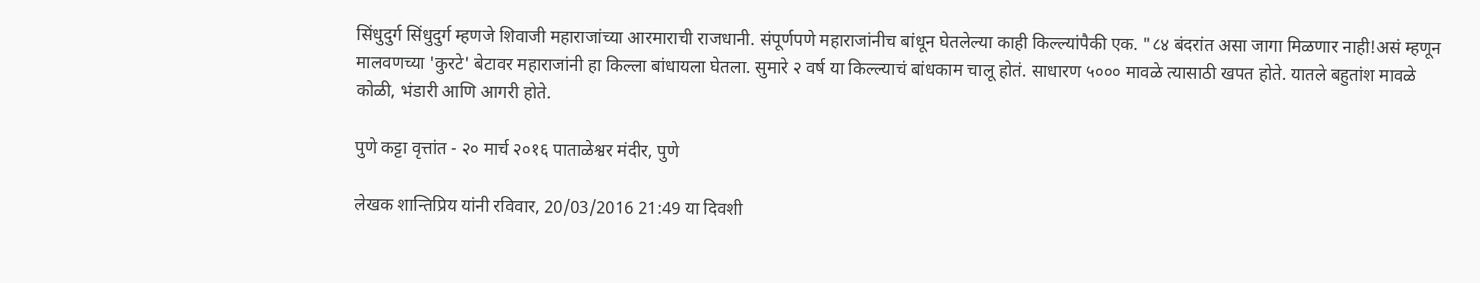सिंधुदुर्ग सिंधुदुर्ग म्हणजे शिवाजी महाराजांच्या आरमाराची राजधानी. संपूर्णपणे महाराजांनीच बांधून घेतलेल्या काही किल्ल्यांपैकी एक. "८४ बंदरांत असा जागा मिळणार नाही!असं म्हणून मालवणच्या 'कुरटे' बेटावर महाराजांनी हा किल्ला बांधायला घेतला. सुमारे २ वर्ष या किल्ल्याचं बांधकाम चालू होतं. साधारण ५००० मावळे त्यासाठी खपत होते. यातले बहुतांश मावळे कोळी, भंडारी आणि आगरी होते.

पुणे कट्टा वृत्तांत - २० मार्च २०१६ पाताळेश्वर मंदीर, पुणे

लेखक शान्तिप्रिय यांनी रविवार, 20/03/2016 21:49 या दिवशी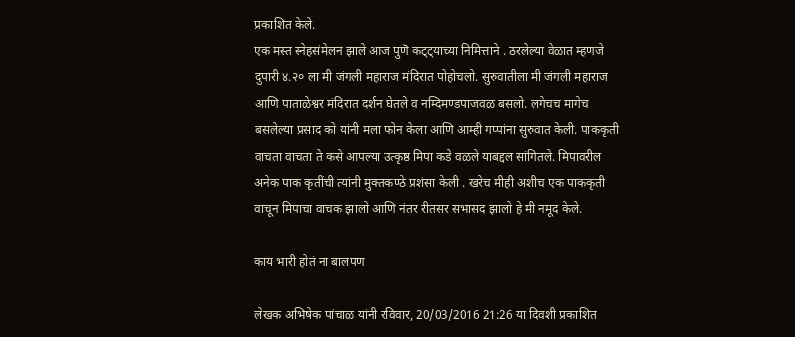प्रकाशित केले.
एक मस्त स्नेहसंमेलन झाले आज पुणॆ कट्ट्याच्या निमित्ताने . ठरलेल्या वेळात म्हणजे दुपारी ४.२० ला मी जंगली महाराज मंदिरात पोहोचलो. सुरुवातीला मी जंगली महाराज आणि पाताळेश्वर मंदिरात दर्शन घेतले व नम्दिमण्डपाजवळ बसलो. लगेचच मागेच बसलेल्या प्रसाद को यांनी मला फोन केला आणि आम्ही गप्पांना सुरुवात केली. पाककृती वाचता वाचता ते कसे आपल्या उत्कृष्ठ मिपा कडे वळले याबद्दल सांगितले. मिपावरील अनेक पाक कृतींची त्यांनी मुक्तकण्ठे प्रशंसा केली . खरेच मीही अशीच एक पाककृती वाचून मिपाचा वाचक झालो आणि नंतर रीतसर सभासद झालो हे मी नमूद केले.

काय भारी होतं ना बालपण

लेखक अभिषेक पांचाळ यांनी रविवार, 20/03/2016 21:26 या दिवशी प्रकाशित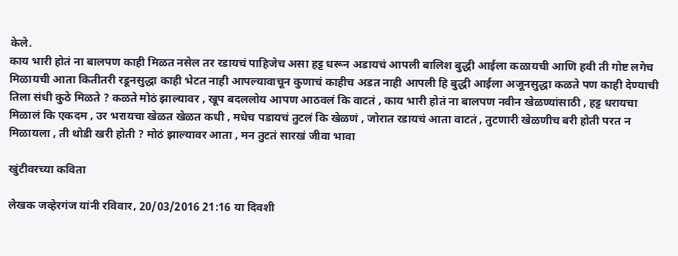केले.
काय भारी होतं ना बालपण काही मिळत नसेल तर रडायचं पाहिजेच असा हट्ट धरून अडायचं आपली बालिश बुद्धी आईला कळायची आणि हवी ती गोष्ट लगेच मिळायची आता कितीतरी रडूनसुद्धा काही भेटत नाही आपल्यावाचून कुणाचं काहीच अडत नाही आपली हि बुद्धी आईला अजूनसुद्धा कळते पण काही देण्याची तिला संधी कुठे मिळते ? कळते मोठं झाल्यावर , खूप बदललोय आपण आठवलं कि वाटतं , काय भारी होतं ना बालपण नवीन खेळण्यांसाठी , हट्ट धरायचा मिळालं कि एकदम , उर भरायचा खेळत खेळत कधी , मधेच पडायचं तुटलं कि खेळणं , जोरात रडायचं आता वाटतं , तुटणारी खेळणीच बरी होती परत न मिळायला , ती थोडी खरी होती ? मोठं झाल्यावर आता , मन तुटतं सारखं जीवा भावा

खुंटीवरच्या कविता

लेखक जव्हेरगंज यांनी रविवार, 20/03/2016 21:16 या दिवशी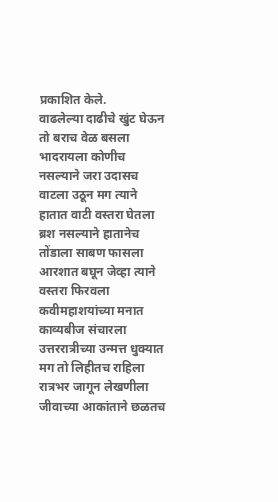प्रकाशित केले.
वाढलेल्या दाढीचे खुंट घेऊन तो बराच वेळ बसला भादरायला कोणीच नसल्याने जरा उदासच वाटला उठून मग त्याने हातात वाटी वस्तरा घेतला ब्रश नसल्याने हातानेच तोंडाला साबण फासला आरशात बघून जेव्हा त्याने वस्तरा फिरवला कवीमहाशयांच्या मनात काव्यबीज संचारला उत्तररात्रीच्या उन्मत्त धुक्यात मग तो लिहीतच राहिला रात्रभर जागून लेखणीला जीवाच्या आकांताने छळतच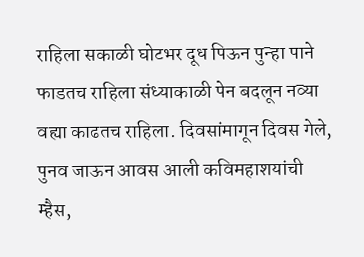राहिला सकाळी घोटभर दूध पिऊन पुन्हा पाने फाडतच राहिला संध्याकाळी पेन बदलून नव्या वह्या काढतच राहिला. दिवसांमागून दिवस गेले, पुनव जाऊन आवस आली कविमहाशयांची म्हैस,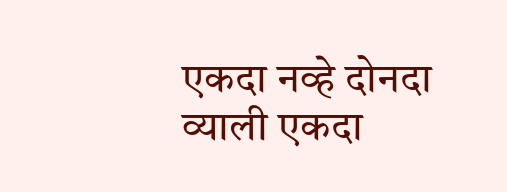एकदा नव्हे दोनदा व्याली एकदा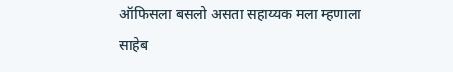ऑफिसला बसलो असता सहाय्यक मला म्हणाला साहेब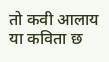तो कवी आलाय या कविता छ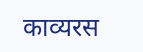काव्यरस